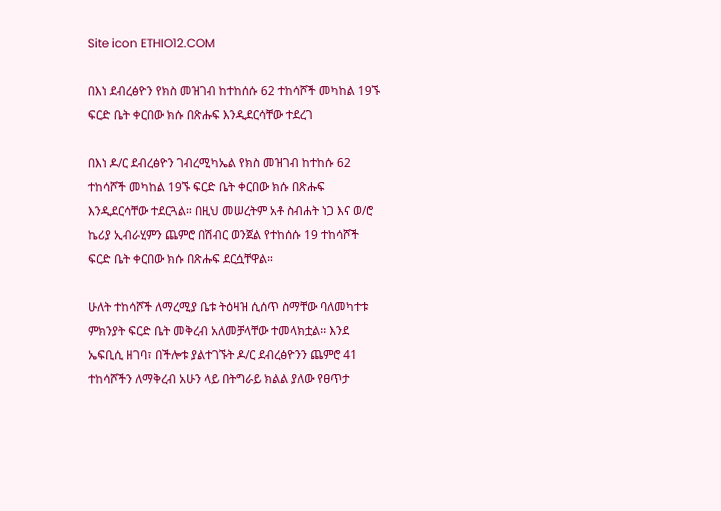Site icon ETHIO12.COM

በእነ ደብረፅዮን የክስ መዝገብ ከተከሰሱ 62 ተከሳሾች መካከል 19ኙ ፍርድ ቤት ቀርበው ክሱ በጽሑፍ እንዲደርሳቸው ተደረገ

በእነ ዶ/ር ደብረፅዮን ገብረሚካኤል የክስ መዝገብ ከተከሱ 62 ተከሳሾች መካከል 19ኙ ፍርድ ቤት ቀርበው ክሱ በጽሑፍ እንዲደርሳቸው ተደርጓል። በዚህ መሠረትም አቶ ስብሐት ነጋ እና ወ/ሮ ኬሪያ ኢብራሂምን ጨምሮ በሽብር ወንጀል የተከሰሱ 19 ተከሳሾች ፍርድ ቤት ቀርበው ክሱ በጽሑፍ ደርሷቸዋል።

ሁለት ተከሳሾች ለማረሚያ ቤቱ ትዕዛዝ ሲሰጥ ስማቸው ባለመካተቱ ምክንያት ፍርድ ቤት መቅረብ አለመቻላቸው ተመላክቷል፡፡ እንደ ኤፍቢሲ ዘገባ፣ በችሎቱ ያልተገኙት ዶ/ር ደብረፅዮንን ጨምሮ 41 ተከሳሾችን ለማቅረብ አሁን ላይ በትግራይ ክልል ያለው የፀጥታ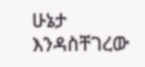ሁኔታ እንዳስቸገረው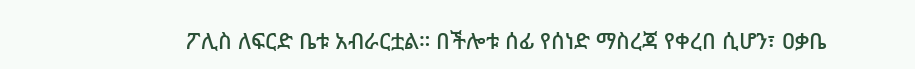ፖሊስ ለፍርድ ቤቱ አብራርቷል። በችሎቱ ሰፊ የሰነድ ማስረጃ የቀረበ ሲሆን፣ ዐቃቤ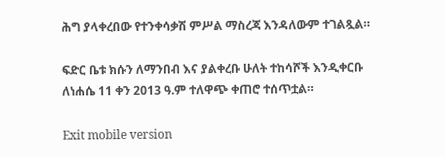ሕግ ያላቀረበው የተንቀሳቃሽ ምሥል ማስረጃ እንዳለውም ተገልጿል።

ፍድር ቤቱ ክሱን ለማንበብ እና ያልቀረቡ ሁለት ተከሳሾች እንዲቀርቡ ለነሐሴ 11 ቀን 2013 ዓ.ም ተለዋጭ ቀጠሮ ተሰጥቷል።

Exit mobile version